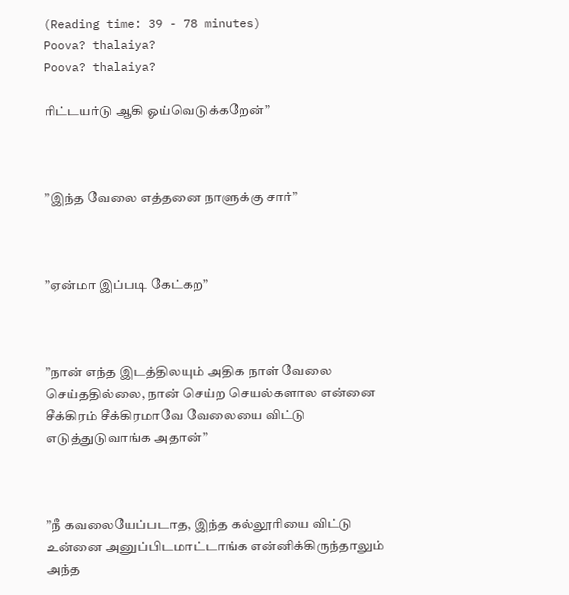(Reading time: 39 - 78 minutes)
Poova? thalaiya?
Poova? thalaiya?

ரிட்டயர்டு ஆகி ஓய்வெடுக்கறேன்”



”இந்த வேலை எத்தனை நாளுக்கு சார்”



”ஏன்மா இப்படி கேட்கற”



”நான் எந்த இடத்திலயும் அதிக நாள் வேலை செய்ததில்லை, நான் செய்ற செயல்களால என்னை சீக்கிரம் சீக்கிரமாவே வேலையை விட்டு எடுத்துடுவாங்க அதான்”



”நீ கவலையேப்படாத, இந்த கல்லூரியை விட்டு உன்னை அனுப்பிடமாட்டாங்க என்னிக்கிருந்தாலும் அந்த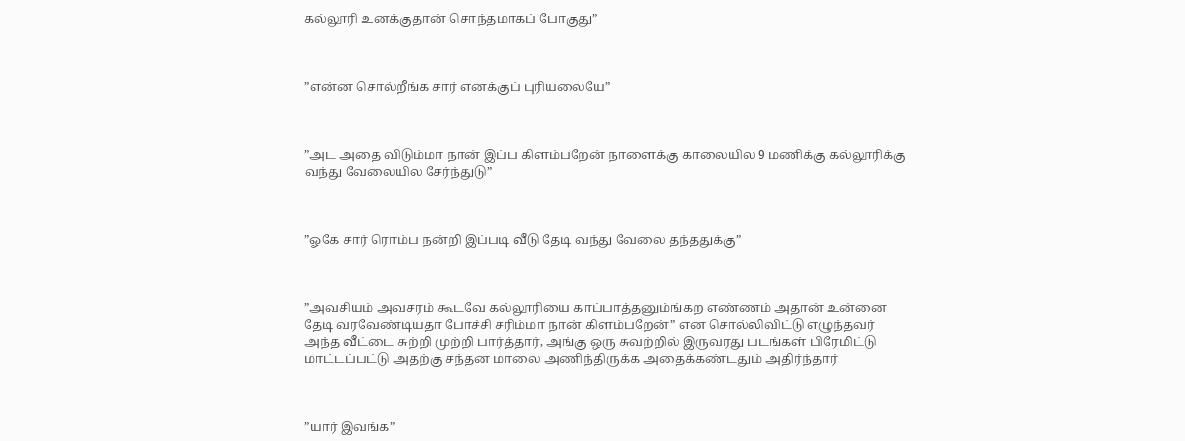கல்லூரி உனக்குதான் சொந்தமாகப் போகுது”



”என்ன சொல்றீங்க சார் எனக்குப் புரியலையே”



”அட அதை விடும்மா நான் இப்ப கிளம்பறேன் நாளைக்கு காலையில 9 மணிக்கு கல்லூரிக்கு வந்து வேலையில சேர்ந்துடு”



”ஓகே சார் ரொம்ப நன்றி இப்படி வீடு தேடி வந்து வேலை தந்ததுக்கு”



”அவசியம் அவசரம் கூடவே கல்லூரியை காப்பாத்தனும்ங்கற எண்ணம் அதான் உன்னை தேடி வரவேண்டியதா போச்சி சரிம்மா நான் கிளம்பறேன்” என சொல்லிவிட்டு எழுந்தவர் அந்த வீட்டை சுற்றி முற்றி பார்த்தார், அங்கு ஒரு சுவற்றில் இருவரது படங்கள் பிரேமிட்டு மாட்டப்பட்டு அதற்கு சந்தன மாலை அணிந்திருக்க அதைக்கண்டதும் அதிர்ந்தார்



”யார் இவங்க”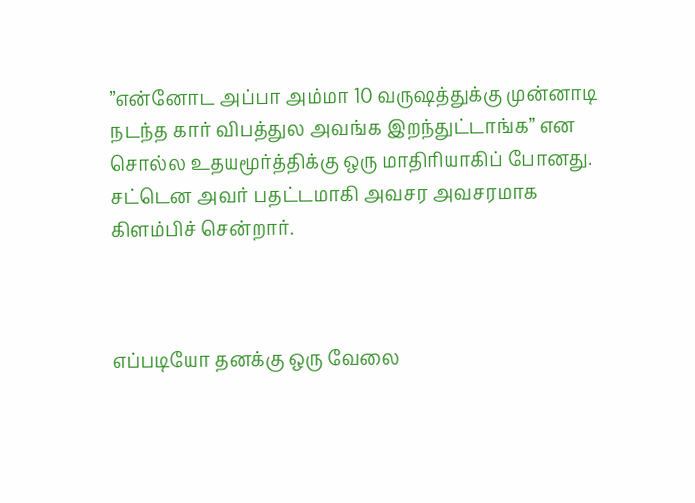”என்னோட அப்பா அம்மா 10 வருஷத்துக்கு முன்னாடி நடந்த கார் விபத்துல அவங்க இறந்துட்டாங்க” என சொல்ல உதயமூர்த்திக்கு ஒரு மாதிரியாகிப் போனது. சட்டென அவர் பதட்டமாகி அவசர அவசரமாக கிளம்பிச் சென்றார்.



எப்படியோ தனக்கு ஒரு வேலை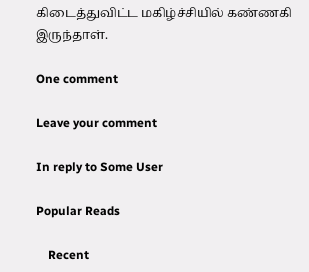கிடைத்துவிட்ட மகிழ்ச்சியில் கண்ணகி இருந்தாள்.

One comment

Leave your comment

In reply to Some User

Popular Reads

    Recent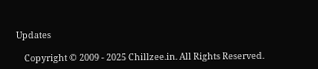Updates

    Copyright © 2009 - 2025 Chillzee.in. All Rights Reserved.